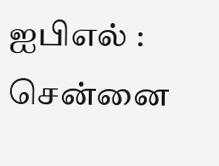ஐபிஎல் : சென்னை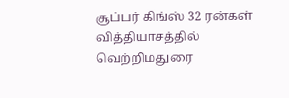சூப்பர் கிங்ஸ் 32 ரன்கள் வித்தியாசத்தில் வெற்றிமதுரை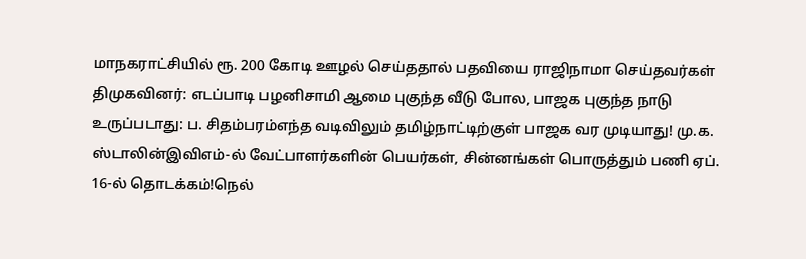மாநகராட்சியில் ரூ. 200 கோடி ஊழல் செய்ததால் பதவியை ராஜிநாமா செய்தவர்கள் திமுகவினர்: எடப்பாடி பழனிசாமி ஆமை புகுந்த வீடு போல, பாஜக புகுந்த நாடு உருப்படாது: ப. சிதம்பரம்எந்த வடிவிலும் தமிழ்நாட்டிற்குள் பாஜக வர முடியாது! மு.க. ஸ்டாலின்இவிஎம்-ல் வேட்பாளர்களின் பெயர்கள், சின்னங்கள் பொருத்தும் பணி ஏப். 16-ல் தொடக்கம்!நெல்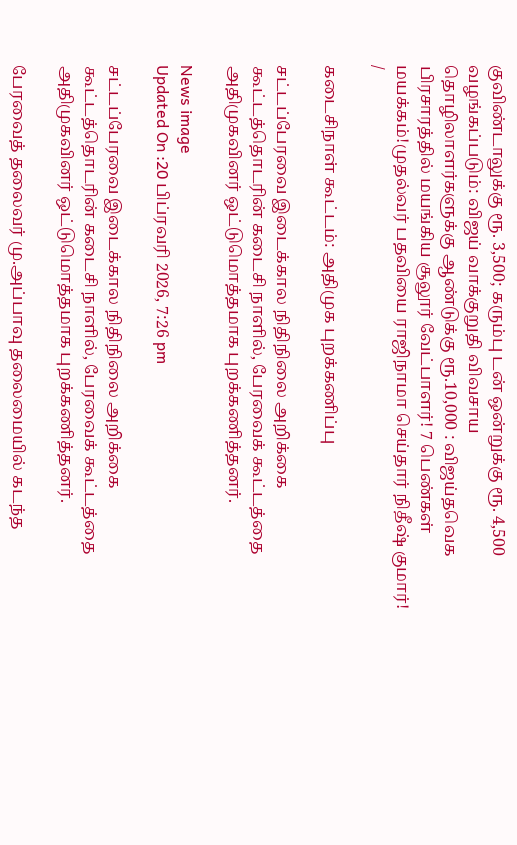குவிண்டாலுக்கு ரூ. 3,500; கரும்பு டன் ஒன்றுக்கு ரூ. 4,500 வழங்கப்படும்: விஜய் வாக்குறுதி விவசாய தொழிலாளர்களுக்கு ஆண்டுக்கு ரூ.10,000 : விஜய்தவெக பிரசாரத்தில் மயங்கிய சூலூர் வேட்பாளர்! 7 பெண்கள் மயக்கம்!முதல்வர் பதவியை ராஜிநாமா செய்தார் நிதீஷ் குமார்!
/

கடைசிநாள் கூட்டம்: அதிமுக புறக்கணிப்பு

சட்டப்பேரவை இடைக்கால நிதிநிலை அறிக்கை கூட்டத்தொடரின் கடைசி நாளில், பேரவைக் கூட்டத்தை அதிமுகவினர் ஒட்டுமொத்தமாக புறக்கணித்தனர்.

News image
Updated On :20 பிப்ரவரி 2026, 7:26 pm

சட்டப்பேரவை இடைக்கால நிதிநிலை அறிக்கை கூட்டத்தொடரின் கடைசி நாளில், பேரவைக் கூட்டத்தை அதிமுகவினர் ஒட்டுமொத்தமாக புறக்கணித்தனர்.

பேரவைத் தலைவர் மு.அப்பாவு தலைமையில் கடந்த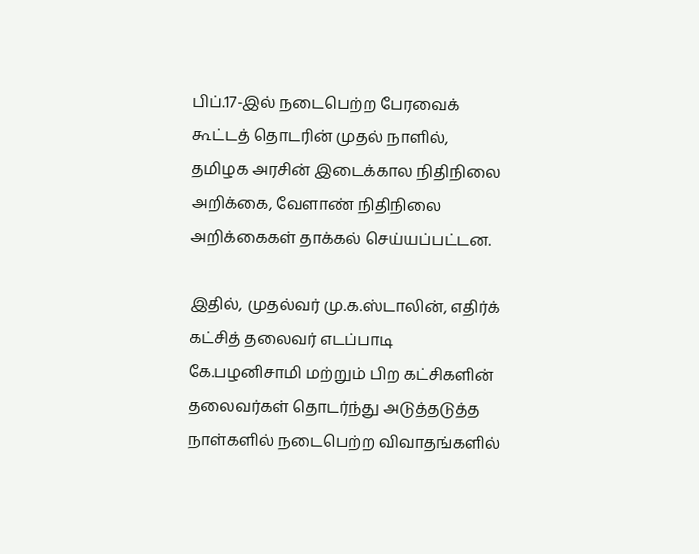பிப்.17-இல் நடைபெற்ற பேரவைக் கூட்டத் தொடரின் முதல் நாளில், தமிழக அரசின் இடைக்கால நிதிநிலை அறிக்கை, வேளாண் நிதிநிலை அறிக்கைகள் தாக்கல் செய்யப்பட்டன.

இதில், முதல்வர் மு.க.ஸ்டாலின், எதிர்க் கட்சித் தலைவர் எடப்பாடி கே.பழனிசாமி மற்றும் பிற கட்சிகளின் தலைவர்கள் தொடர்ந்து அடுத்தடுத்த நாள்களில் நடைபெற்ற விவாதங்களில்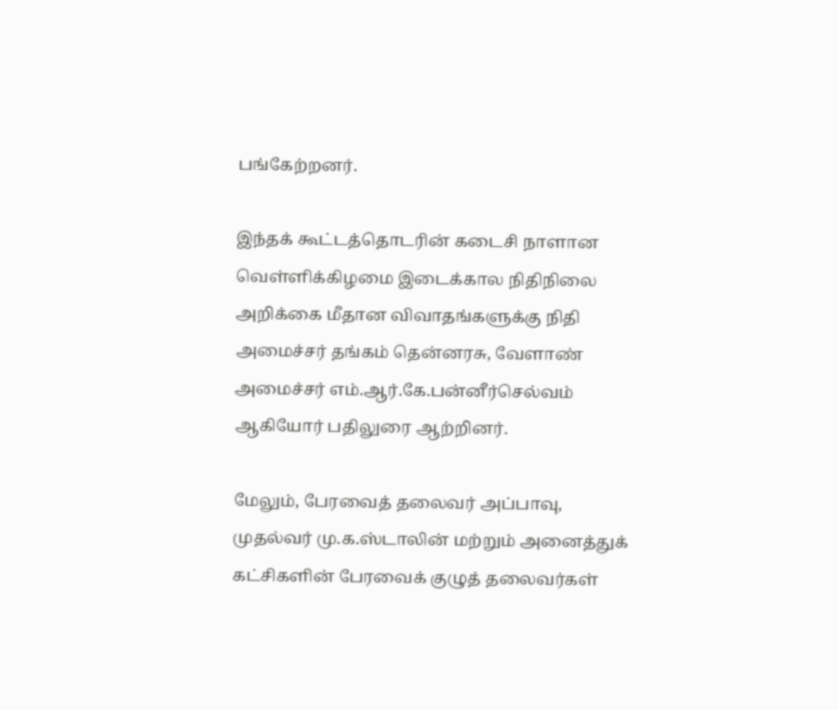பங்கேற்றனர்.

இந்தக் கூட்டத்தொடரின் கடைசி நாளான வெள்ளிக்கிழமை இடைக்கால நிதிநிலை அறிக்கை மீதான விவாதங்களுக்கு நிதி அமைச்சர் தங்கம் தென்னரசு, வேளாண் அமைச்சர் எம்.ஆர்.கே.பன்னீர்செல்வம் ஆகியோர் பதிலுரை ஆற்றினர்.

மேலும், பேரவைத் தலைவர் அப்பாவு, முதல்வர் மு.க.ஸ்டாலின் மற்றும் அனைத்துக் கட்சிகளின் பேரவைக் குழுத் தலைவர்கள்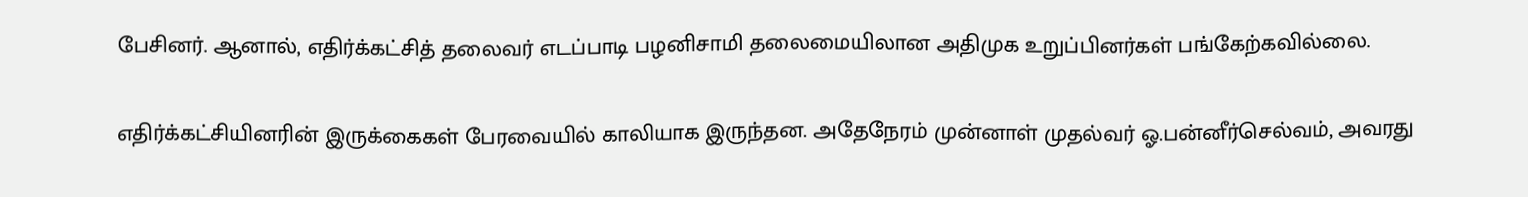பேசினர். ஆனால், எதிர்க்கட்சித் தலைவர் எடப்பாடி பழனிசாமி தலைமையிலான அதிமுக உறுப்பினர்கள் பங்கேற்கவில்லை.

எதிர்க்கட்சியினரின் இருக்கைகள் பேரவையில் காலியாக இருந்தன. அதேநேரம் முன்னாள் முதல்வர் ஓ.பன்னீர்செல்வம், அவரது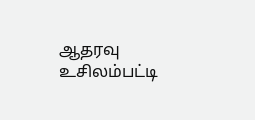ஆதரவு உசிலம்பட்டி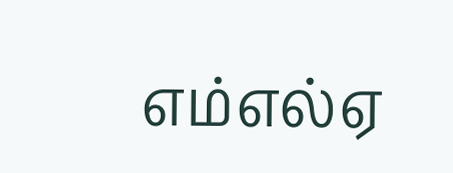எம்எல்ஏ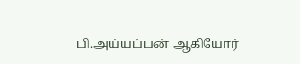பி.அய்யப்பன் ஆகியோர்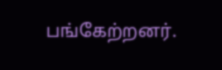பங்கேற்றனர்.